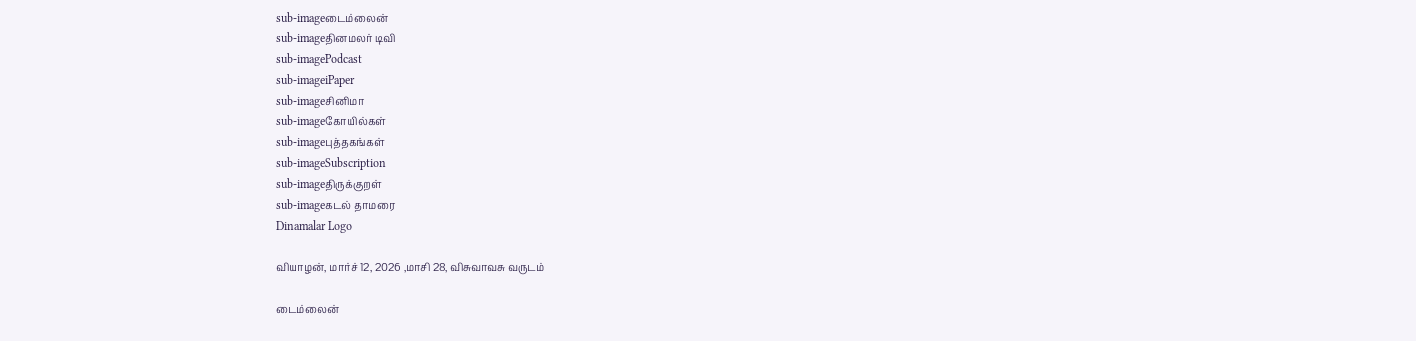sub-imageடைம்லைன்
sub-imageதினமலர் டிவி
sub-imagePodcast
sub-imageiPaper
sub-imageசினிமா
sub-imageகோயில்கள்
sub-imageபுத்தகங்கள்
sub-imageSubscription
sub-imageதிருக்குறள்
sub-imageகடல் தாமரை
Dinamalar Logo

வியாழன், மார்ச் 12, 2026 ,மாசி 28, விசுவாவசு வருடம்

டைம்லைன்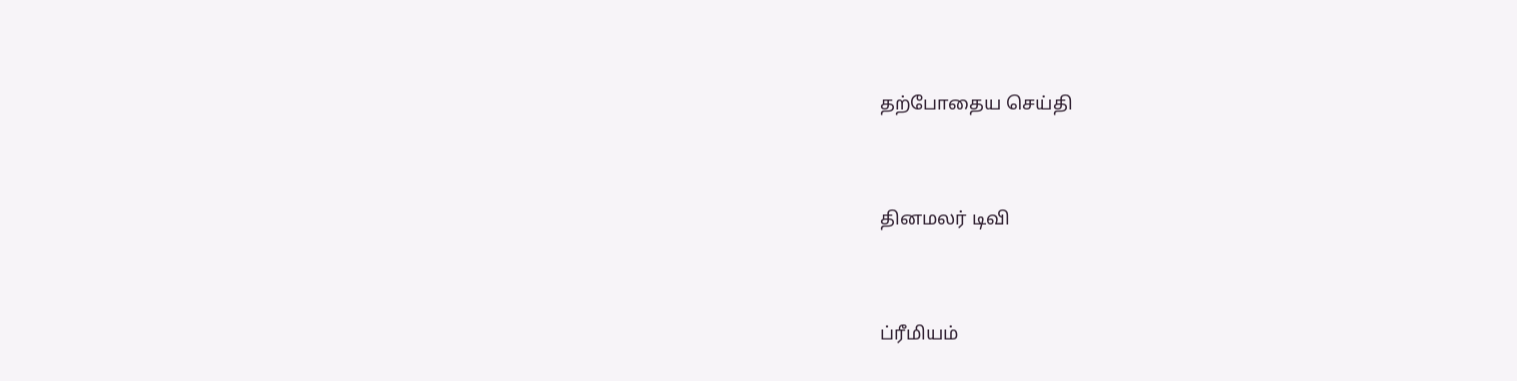தற்போதைய செய்தி


தினமலர் டிவி


ப்ரீமியம்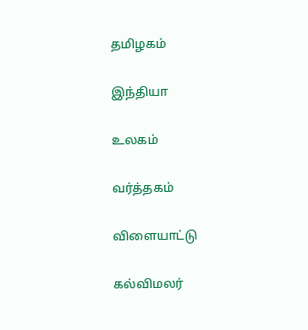தமிழகம்


இந்தியா


உலகம்


வர்த்தகம்


விளையாட்டு


கல்விமலர்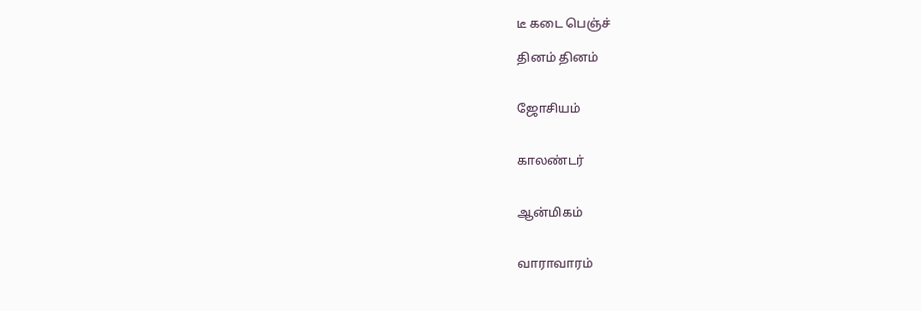டீ கடை பெஞ்ச்

தினம் தினம்


ஜோசியம்


காலண்டர்


ஆன்மிகம்


வாராவாரம்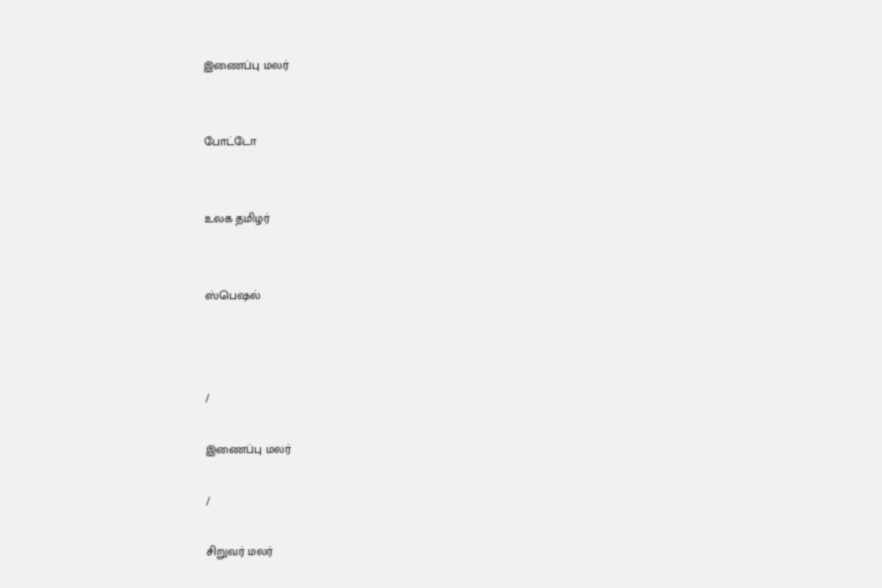இணைப்பு மலர்


போட்டோ


உலக தமிழர்


ஸ்பெஷல்



/

இணைப்பு மலர்

/

சிறுவர் மலர்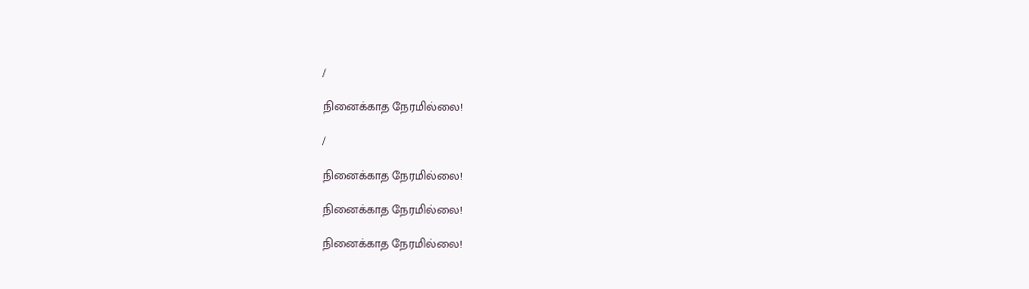/

நினைக்காத நேரமில்லை!

/

நினைக்காத நேரமில்லை!

நினைக்காத நேரமில்லை!

நினைக்காத நேரமில்லை!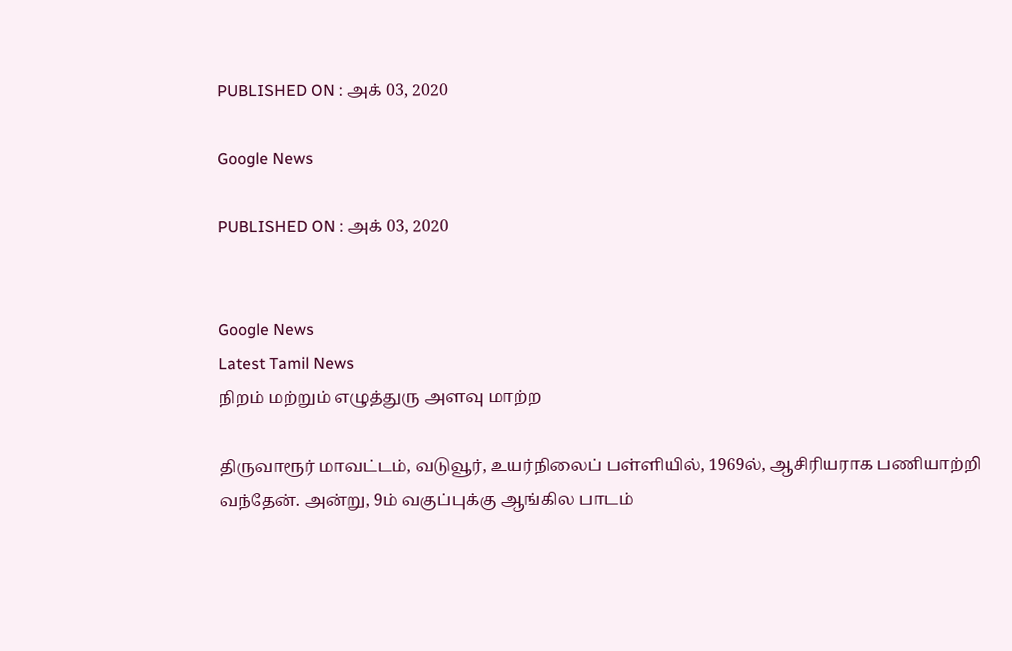PUBLISHED ON : அக் 03, 2020

Google News

PUBLISHED ON : அக் 03, 2020


Google News
Latest Tamil News
நிறம் மற்றும் எழுத்துரு அளவு மாற்ற

திருவாரூர் மாவட்டம், வடுவூர், உயர்நிலைப் பள்ளியில், 1969ல், ஆசிரியராக பணியாற்றி வந்தேன். அன்று, 9ம் வகுப்புக்கு ஆங்கில பாடம்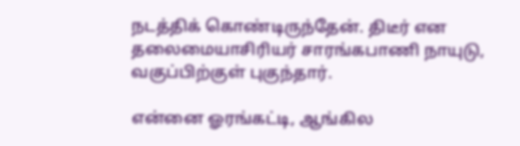நடத்திக் கொண்டிருந்தேன். திடீர் என தலைமையாசிரியர் சாரங்கபாணி நாயுடு, வகுப்பிற்குள் புகுந்தார்.

என்னை ஓரங்கட்டி, ஆங்கில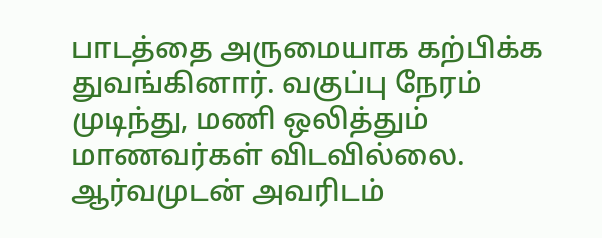பாடத்தை அருமையாக கற்பிக்க துவங்கினார். வகுப்பு நேரம் முடிந்து, மணி ஒலித்தும் மாணவர்கள் விடவில்லை. ஆர்வமுடன் அவரிடம்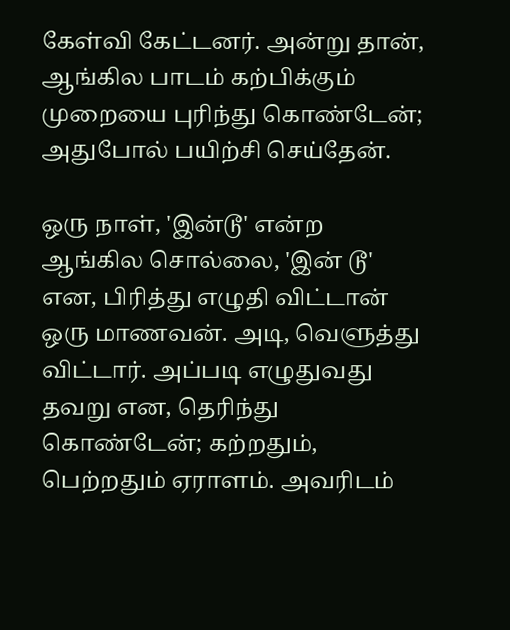கேள்வி கேட்டனர். அன்று தான், ஆங்கில பாடம் கற்பிக்கும் முறையை புரிந்து கொண்டேன்; அதுபோல் பயிற்சி செய்தேன்.

ஒரு நாள், 'இன்டூ' என்ற ஆங்கில சொல்லை, 'இன் டூ' என, பிரித்து எழுதி விட்டான் ஒரு மாணவன். அடி, வெளுத்து விட்டார். அப்படி எழுதுவது தவறு என, தெரிந்து கொண்டேன்; கற்றதும், பெற்றதும் ஏராளம். அவரிடம்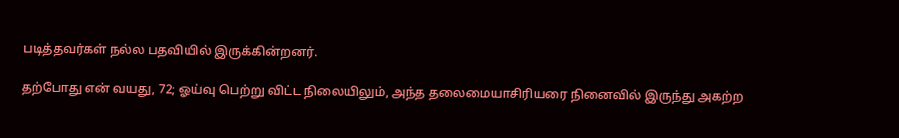படித்தவர்கள் நல்ல பதவியில் இருக்கின்றனர்.

தற்போது என் வயது, 72; ஓய்வு பெற்று விட்ட நிலையிலும், அந்த தலைமையாசிரியரை நினைவில் இருந்து அகற்ற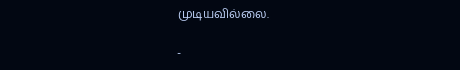முடியவில்லை.

-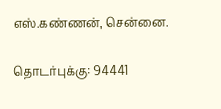எஸ்.கண்ணன், சென்னை.

தொடர்புக்கு: 94441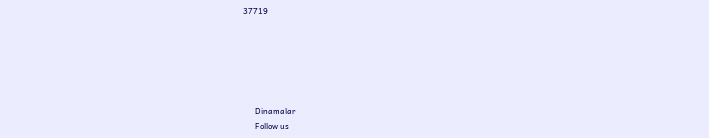37719






      Dinamalar
      Follow us